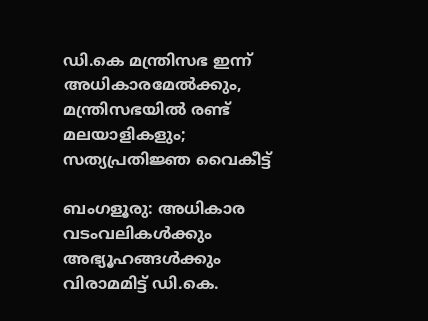ഡി.കെ മന്ത്രിസഭ ഇന്ന് അധികാരമേല്‍ക്കും, മന്ത്രിസഭയിൽ രണ്ട് മലയാളികളും; സത്യപ്രതിജ്ഞ വൈകീട്ട്

ബംഗളൂരു: അധികാര വടംവലികള്‍ക്കും അഭ്യൂഹങ്ങള്‍ക്കും വിരാമമിട്ട് ഡി.കെ.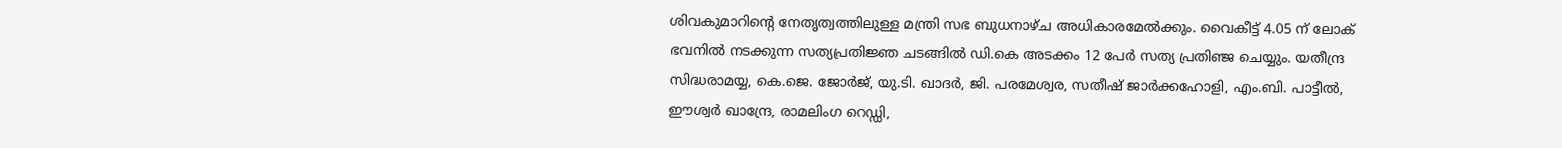ശിവകുമാറിന്‍റെ നേതൃത്വത്തിലുള്ള മന്ത്രി സഭ ബുധനാഴ്ച അധികാരമേല്‍ക്കും. വൈകീട്ട് 4.05 ന് ലോക് ഭവനിൽ നടക്കുന്ന സത്യപ്രതിജ്ഞ ചടങ്ങില്‍ ഡി.കെ അടക്കം 12 പേര്‍ സത്യ പ്രതിഞ്ജ ചെയ്യും. യതീന്ദ്ര സിദ്ധരാമയ്യ, കെ.ജെ. ജോർജ്, യു.ടി. ഖാദര്‍, ജി. പരമേശ്വര, സതീഷ് ജാര്‍ക്കഹോളി, എം.ബി. പാട്ടീല്‍, ഈശ്വര്‍ ഖാന്ദ്രേ, രാമലിംഗ റെഡ്ഡി,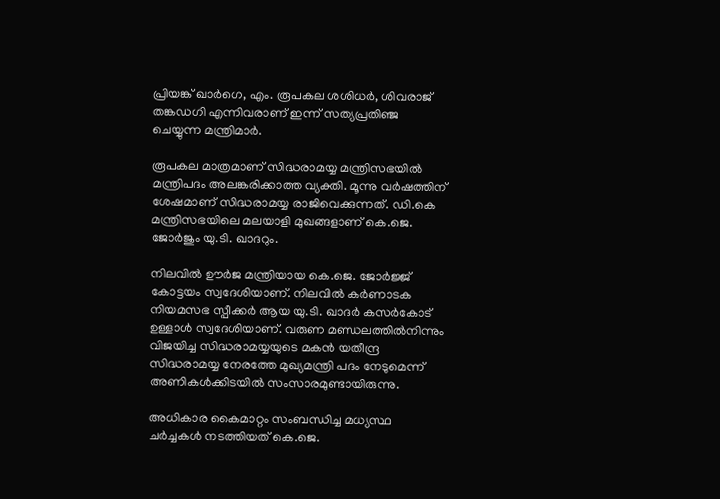പ്രിയങ്ക് ഖാര്‍ഗെ, എം. രൂപകല ശശിധർ, ശിവരാജ് തങ്കഡഗി എന്നിവരാണ് ഇന്ന് സത്യപ്രതിഞ്ജ ചെയ്യുന്ന മന്ത്രിമാര്‍.

രൂപകല മാത്രമാണ് സിദ്ധരാമയ്യ മന്ത്രിസഭയില്‍ മന്ത്രിപദം അലങ്കരിക്കാത്ത വ്യക്തി. മൂന്നു വര്‍ഷത്തിന് ശേഷമാണ് സിദ്ധരാമയ്യ രാജിവെക്കുന്നത്. ഡി.കെ മന്ത്രിസഭയിലെ മലയാളി മുഖങ്ങളാണ് കെ.ജെ. ജോർജും യു.ടി. ഖാദറും.

നിലവില്‍ ഊർജ മന്ത്രിയായ കെ.ജെ. ജോര്‍ജ്ജ് കോട്ടയം സ്വദേശിയാണ്. നിലവില്‍ കര്‍ണാടക നിയമസഭ സ്പീക്കര്‍ ആയ യു.ടി. ഖാദര്‍ കസർകോട് ഉള്ളാള്‍ സ്വദേശിയാണ്. വരുണ മണ്ഡലത്തില്‍നിന്നും വിജയിച്ച സിദ്ധരാമയ്യയുടെ മകന്‍ യതീന്ദ്ര സിദ്ധരാമയ്യ നേരത്തേ മുഖ്യമന്ത്രി പദം നേടുമെന്ന് അണികള്‍ക്കിടയില്‍ സംസാരമുണ്ടായിരുന്നു.

അധികാര കൈമാറ്റം സംബന്ധിച്ച മധ്യസ്ഥ ചര്‍ച്ചകള്‍ നടത്തിയത് കെ.ജെ.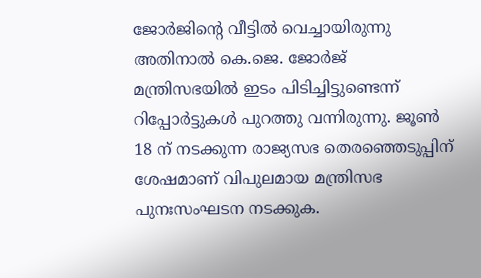ജോർജിന്‍റെ വീട്ടില്‍ വെച്ചായിരുന്നു അതിനാല്‍ കെ.ജെ. ജോർജ് മന്ത്രിസഭയില്‍ ഇടം പിടിച്ചിട്ടുണ്ടെന്ന് റിപ്പോര്‍ട്ടുകള്‍ പുറത്തു വന്നിരുന്നു. ജൂണ്‍ 18 ന് നടക്കുന്ന രാജ്യസഭ തെരഞ്ഞെടുപ്പിന് ശേഷമാണ് വിപുലമായ മന്ത്രിസഭ പുനഃസംഘടന നടക്കുക.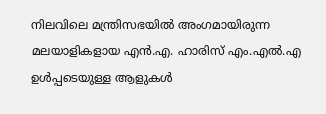നിലവിലെ മന്ത്രിസഭയില്‍ അംഗമായിരുന്ന മലയാളികളായ എന്‍.എ. ഹാരിസ് എം.എല്‍.എ ഉള്‍പ്പടെയുള്ള ആളുകള്‍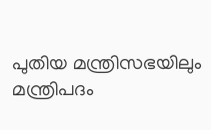പുതിയ മന്ത്രിസഭയിലും മന്ത്രിപദം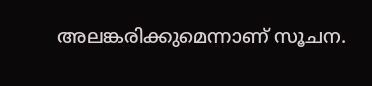അലങ്കരിക്കുമെന്നാണ് സൂചന.